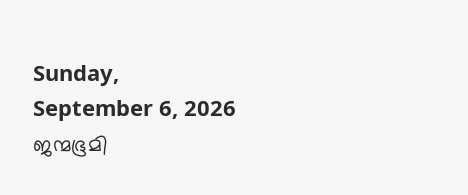Sunday, September 6, 2026
ജന്മഭൂമി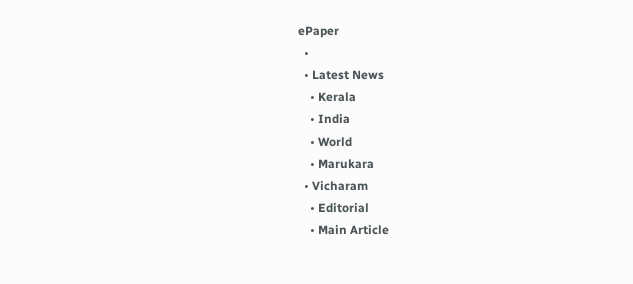ePaper
  •
  • Latest News
    • Kerala
    • India
    • World
    • Marukara
  • Vicharam
    • Editorial
    • Main Article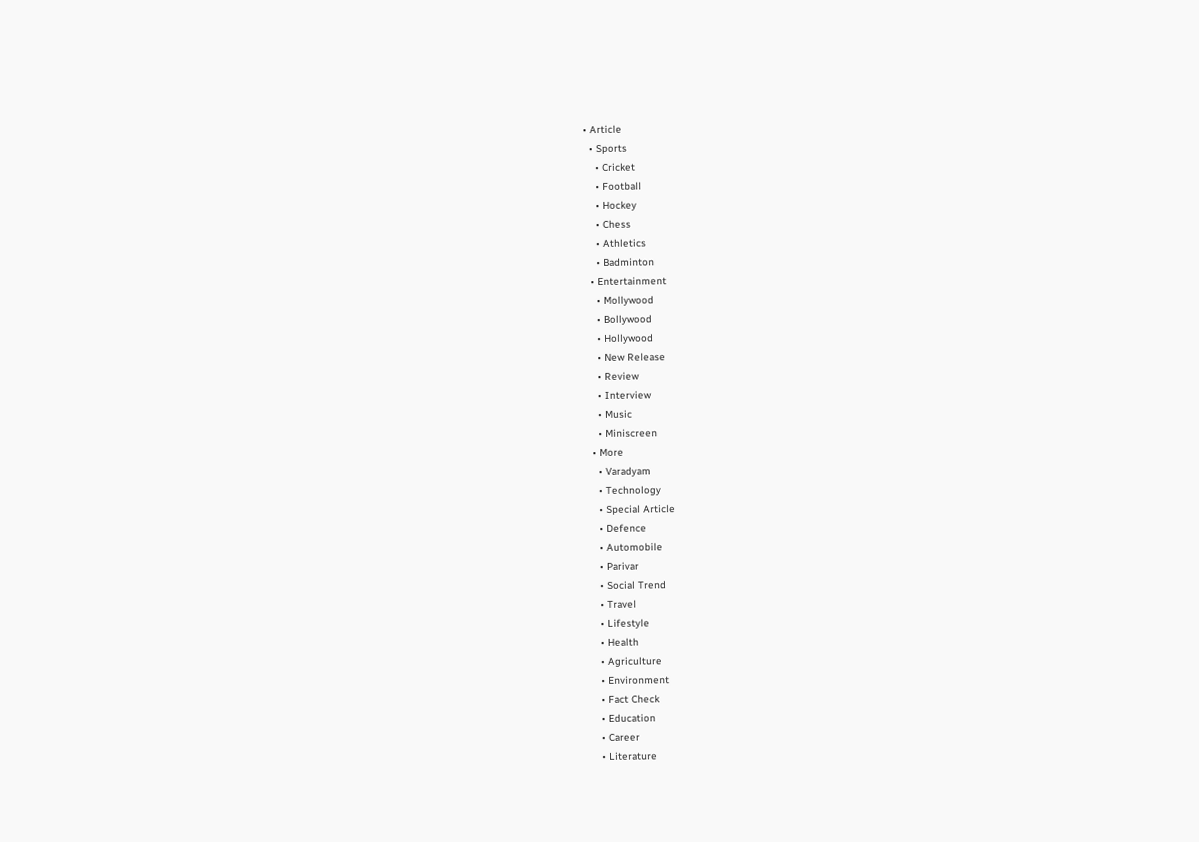• Article
  • Sports
    • Cricket
    • Football
    • Hockey
    • Chess
    • Athletics
    • Badminton
  • Entertainment
    • Mollywood
    • Bollywood
    • Hollywood
    • New Release
    • Review
    • Interview
    • Music
    • Miniscreen
  • More
    • Varadyam
    • Technology
    • Special Article
    • Defence
    • Automobile
    • Parivar
    • Social Trend
    • Travel
    • Lifestyle
    • Health
    • Agriculture
    • Environment
    • Fact Check
    • Education
    • Career
    • Literature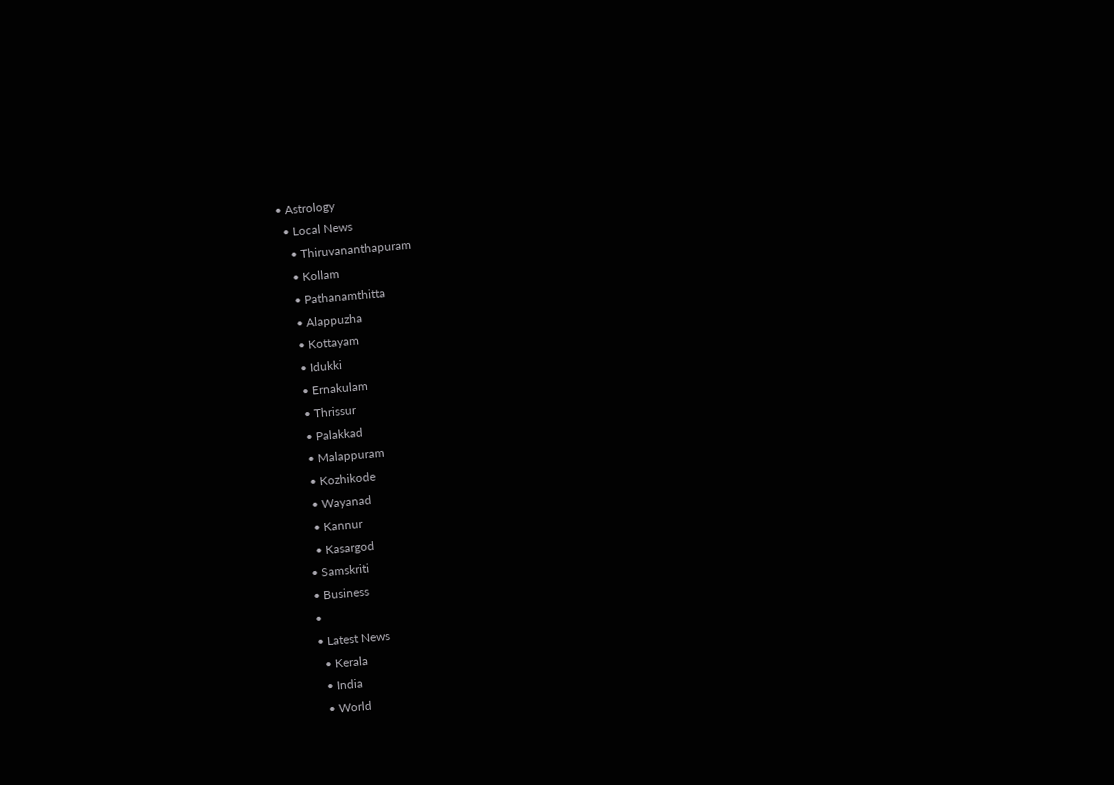• Astrology
  • Local News
    • Thiruvananthapuram
    • Kollam
    • Pathanamthitta
    • Alappuzha
    • Kottayam
    • Idukki
    • Ernakulam
    • Thrissur
    • Palakkad
    • Malappuram
    • Kozhikode
    • Wayanad
    • Kannur
    • Kasargod
  • Samskriti
  • Business
  •
  • Latest News
    • Kerala
    • India
    • World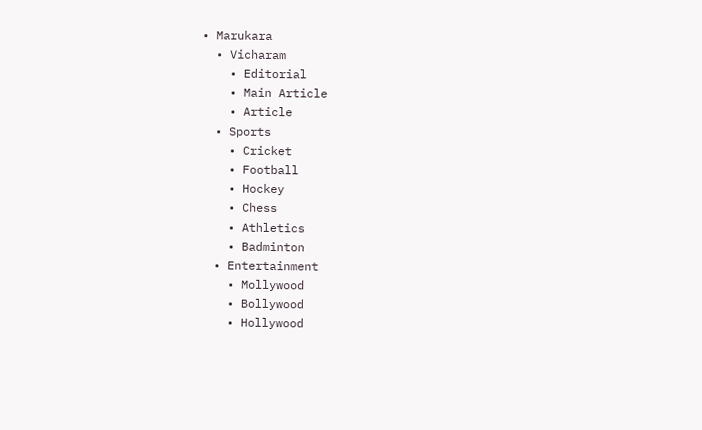• Marukara
  • Vicharam
    • Editorial
    • Main Article
    • Article
  • Sports
    • Cricket
    • Football
    • Hockey
    • Chess
    • Athletics
    • Badminton
  • Entertainment
    • Mollywood
    • Bollywood
    • Hollywood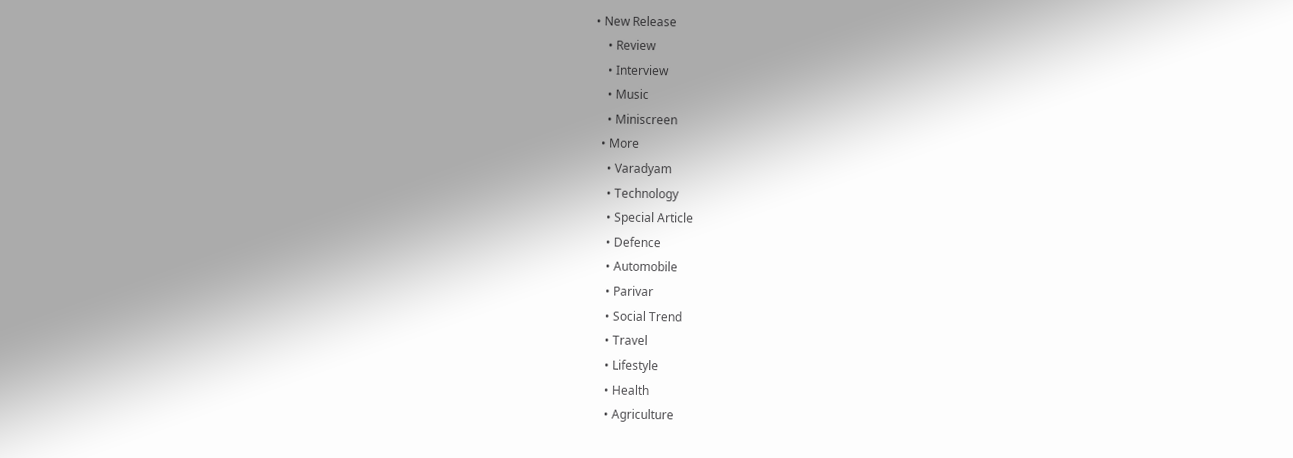• New Release
    • Review
    • Interview
    • Music
    • Miniscreen
  • More
    • Varadyam
    • Technology
    • Special Article
    • Defence
    • Automobile
    • Parivar
    • Social Trend
    • Travel
    • Lifestyle
    • Health
    • Agriculture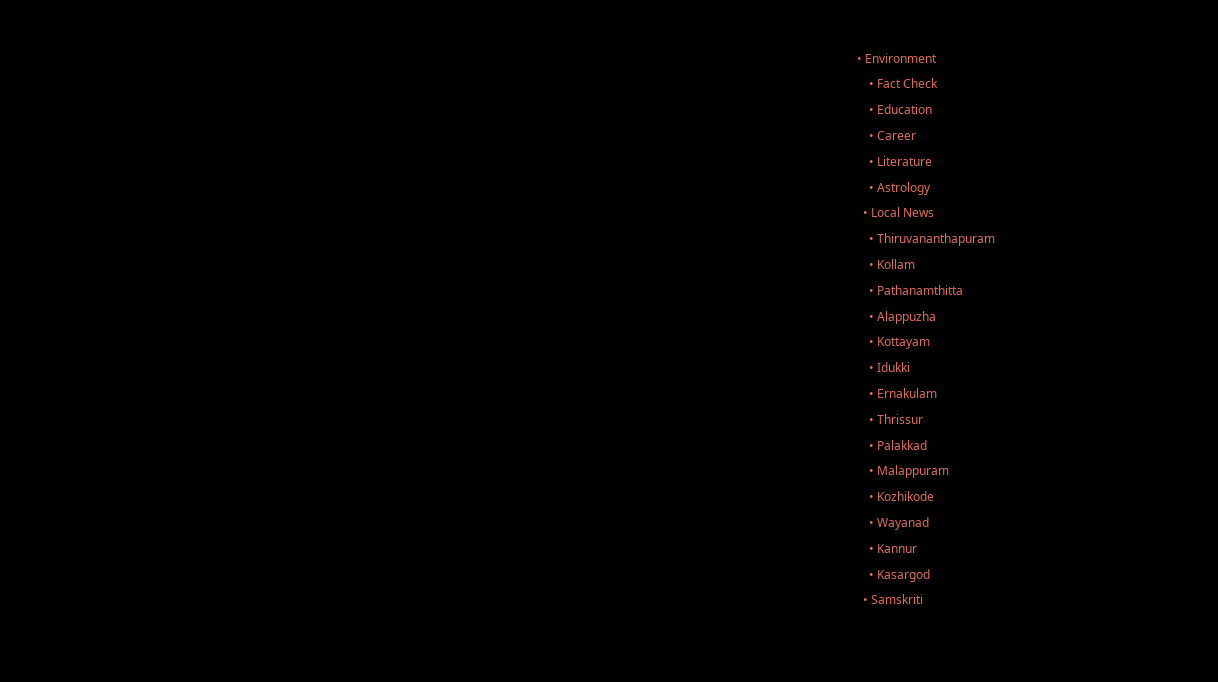• Environment
    • Fact Check
    • Education
    • Career
    • Literature
    • Astrology
  • Local News
    • Thiruvananthapuram
    • Kollam
    • Pathanamthitta
    • Alappuzha
    • Kottayam
    • Idukki
    • Ernakulam
    • Thrissur
    • Palakkad
    • Malappuram
    • Kozhikode
    • Wayanad
    • Kannur
    • Kasargod
  • Samskriti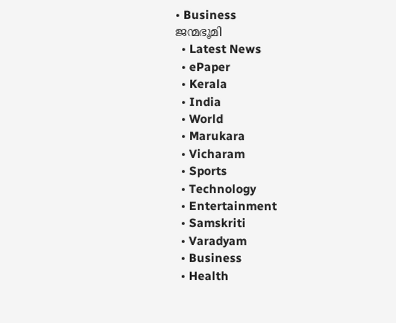• Business
ജന്മഭൂമി
  • Latest News
  • ePaper
  • Kerala
  • India
  • World
  • Marukara
  • Vicharam
  • Sports
  • Technology
  • Entertainment
  • Samskriti
  • Varadyam
  • Business
  • Health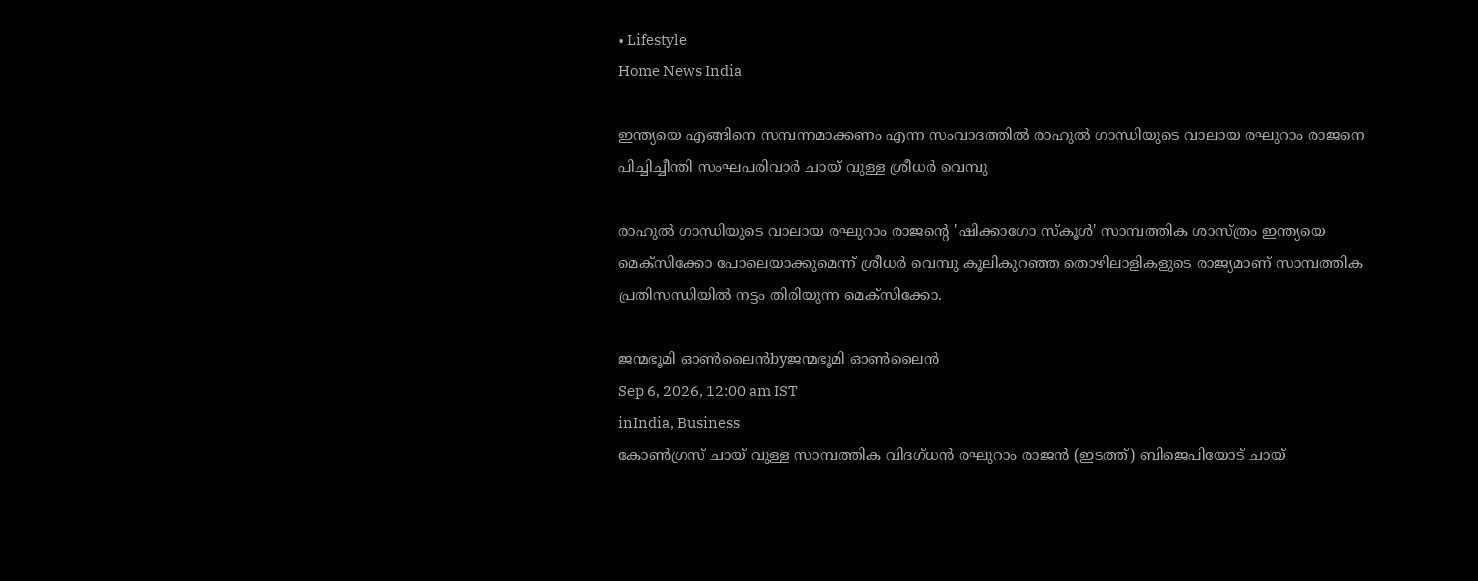• Lifestyle
Home News India

ഇന്ത്യയെ എങ്ങിനെ സമ്പന്നമാക്കണം എന്ന സംവാദത്തില്‍ രാഹുല്‍ ഗാന്ധിയുടെ വാലായ രഘുറാം രാജനെ പിച്ചിച്ചീന്തി സംഘപരിവാര്‍ ചായ് വുള്ള ശ്രീധര്‍ വെമ്പു

രാഹുല്‍ ഗാന്ധിയുടെ വാലായ രഘുറാം രാജന്റെ 'ഷിക്കാഗോ സ്കൂൾ' സാമ്പത്തിക ശാസ്ത്രം ഇന്ത്യയെ മെക്സിക്കോ പോലെയാക്കുമെന്ന് ശ്രീധർ വെമ്പു കൂലികുറഞ്ഞ തൊഴിലാളികളുടെ രാജ്യമാണ് സാമ്പത്തിക പ്രതിസന്ധിയില്‍ നട്ടം തിരിയുന്ന മെക്സിക്കോ.

ജന്മഭൂമി ഓണ്‍ലൈന്‍byജന്മഭൂമി ഓണ്‍ലൈന്‍
Sep 6, 2026, 12:00 am IST
inIndia, Business
കോണ്‍ഗ്രസ് ചായ് വുള്ള സാമ്പത്തിക വിദഗ്ധന്‍ രഘുറാം രാജന്‍ (ഇടത്ത്) ബിജെപിയോട് ചായ്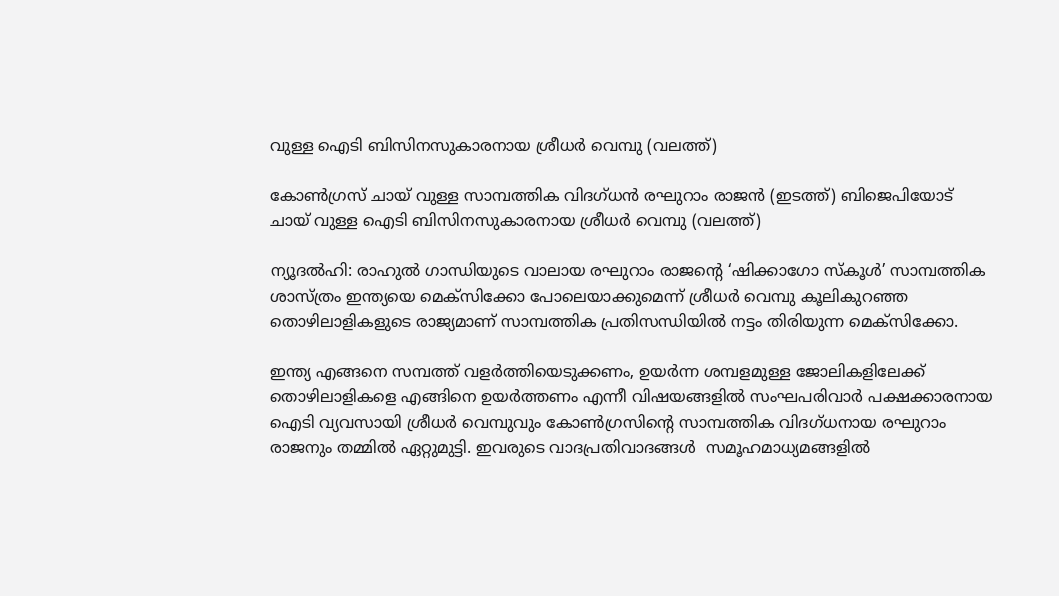വുള്ള ഐടി ബിസിനസുകാരനായ ശ്രീധര്‍ വെമ്പു (വലത്ത്)

കോണ്‍ഗ്രസ് ചായ് വുള്ള സാമ്പത്തിക വിദഗ്ധന്‍ രഘുറാം രാജന്‍ (ഇടത്ത്) ബിജെപിയോട് ചായ് വുള്ള ഐടി ബിസിനസുകാരനായ ശ്രീധര്‍ വെമ്പു (വലത്ത്)

ന്യൂദല്‍ഹി: രാഹുല്‍ ഗാന്ധിയുടെ വാലായ രഘുറാം രാജന്റെ ‘ഷിക്കാഗോ സ്കൂൾ’ സാമ്പത്തിക ശാസ്ത്രം ഇന്ത്യയെ മെക്സിക്കോ പോലെയാക്കുമെന്ന് ശ്രീധർ വെമ്പു കൂലികുറഞ്ഞ തൊഴിലാളികളുടെ രാജ്യമാണ് സാമ്പത്തിക പ്രതിസന്ധിയില്‍ നട്ടം തിരിയുന്ന മെക്സിക്കോ.

ഇന്ത്യ എങ്ങനെ സമ്പത്ത് വളർത്തിയെടുക്കണം, ഉയർന്ന ശമ്പളമുള്ള ജോലികളിലേക്ക് തൊഴിലാളികളെ എങ്ങിനെ ഉയർത്തണം എന്നീ വിഷയങ്ങളില്‍ സംഘപരിവാര്‍ പക്ഷക്കാരനായ ഐടി വ്യവസായി ശ്രീധര്‍ വെമ്പുവും കോണ്‍ഗ്രസിന്റെ സാമ്പത്തിക വിദഗ്ധനായ രഘുറാം രാജനും തമ്മില്‍ ഏറ്റുമുട്ടി. ഇവരുടെ വാദപ്രതിവാദങ്ങള്‍  സമൂഹമാധ്യമങ്ങളില്‍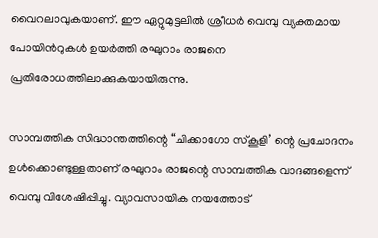വൈറലാവുകയാണ്. ഈ ഏറ്റുമുട്ടലില്‍ ശ്രീധര്‍ വെമ്പു വ്യക്തമായ പോയിന്‍റുകള്‍ ഉയര്‍ത്തി രഘുറാം രാജനെ പ്രതിരോധത്തിലാക്കുകയായിരുന്നു.

സാമ്പത്തിക സിദ്ധാന്തത്തിന്റെ “ചിക്കാഗോ സ്കൂളി’ ന്റെ പ്രചോദനം ഉൾക്കൊണ്ടുള്ളതാണ് രഘുറാം രാജന്റെ സാമ്പത്തിക വാദങ്ങളെന്ന് വെമ്പു വിശേഷിപ്പിച്ചു. വ്യാവസായിക നയത്തോട്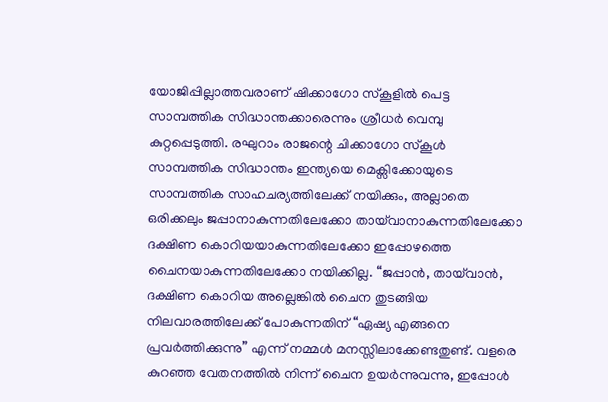യോജിപ്പില്ലാത്തവരാണ് ഷിക്കാഗോ സ്കൂളില്‍ പെട്ട സാമ്പത്തിക സിദ്ധാന്തക്കാരെന്നും ശ്രീധര്‍ വെമ്പു കുറ്റപ്പെടുത്തി. രഘുറാം രാജന്റെ ചിക്കാഗോ സ്കൂള്‍ സാമ്പത്തിക സിദ്ധാന്തം ഇന്ത്യയെ മെക്സിക്കോയുടെ സാമ്പത്തിക സാഹചര്യത്തിലേക്ക് നയിക്കും, അല്ലാതെ ഒരിക്കലും ജപ്പാനാകുന്നതിലേക്കോ തായ്‌വാനാകുന്നതിലേക്കോ ദക്ഷിണ കൊറിയയാകുന്നതിലേക്കോ ഇപ്പോഴത്തെ ചൈനയാകുന്നതിലേക്കോ നയിക്കില്ല. “ജപ്പാൻ, തായ്‌വാൻ, ദക്ഷിണ കൊറിയ അല്ലെങ്കിൽ ചൈന തുടങ്ങിയ നിലവാരത്തിലേക്ക് പോകുന്നതിന് “ഏഷ്യ എങ്ങനെ പ്രവർത്തിക്കുന്നു” എന്ന് നമ്മൾ മനസ്സിലാക്കേണ്ടതുണ്ട്. വളരെ കുറഞ്ഞ വേതനത്തിൽ നിന്ന് ചൈന ഉയർന്നുവന്നു, ഇപ്പോൾ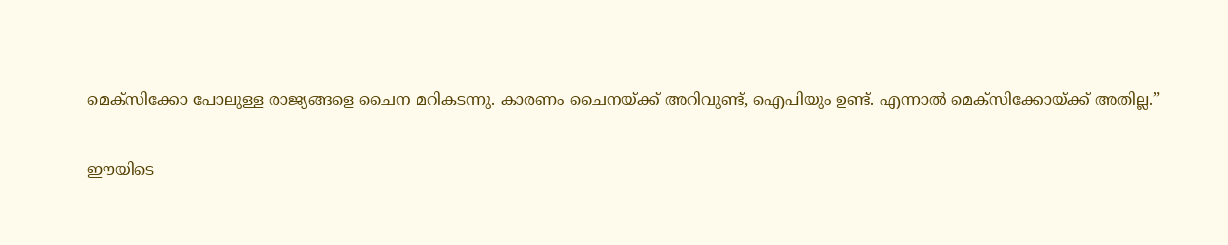മെക്സിക്കോ പോലുള്ള രാജ്യങ്ങളെ ചൈന മറികടന്നു. കാരണം ചൈനയ്‌ക്ക് അറിവുണ്ട്, ഐപിയും ഉണ്ട്. എന്നാല്‍ മെക്സിക്കോയ്‌ക്ക് അതില്ല.”

ഈയിടെ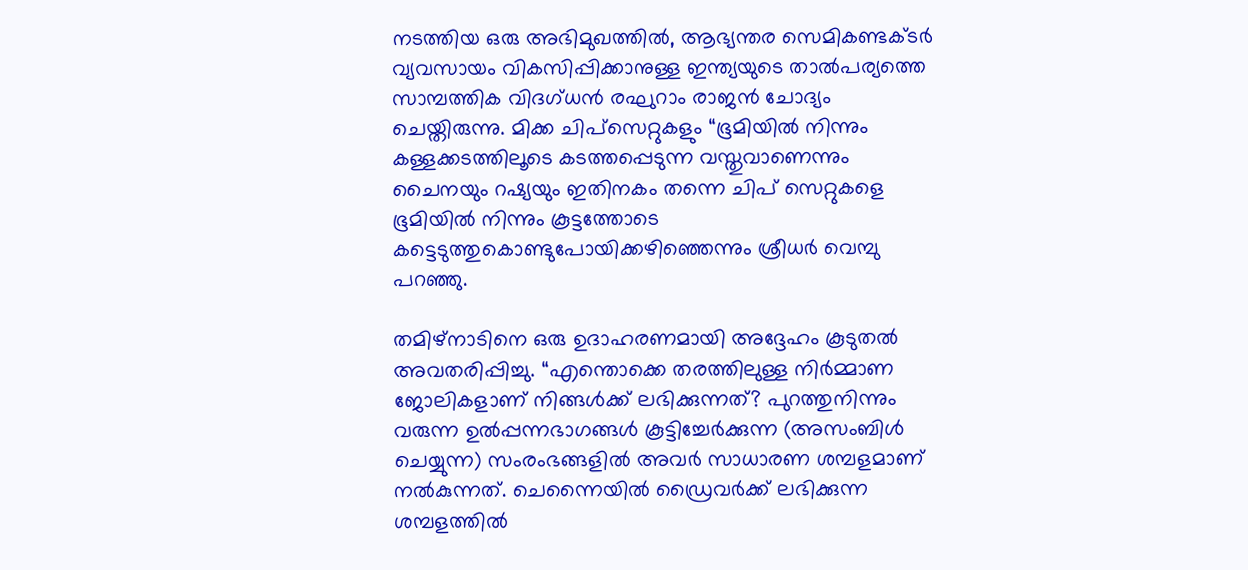നടത്തിയ ഒരു അഭിമുഖത്തിൽ, ആഭ്യന്തര സെമികണ്ടക്ടർ വ്യവസായം വികസിപ്പിക്കാനുള്ള ഇന്ത്യയുടെ താല്‍പര്യത്തെ സാമ്പത്തിക വിദഗ്ധന്‍ രഘുറാം രാജൻ ചോദ്യം ചെയ്തിരുന്നു. മിക്ക ചിപ്‌സെറ്റുകളും “ഭൂമിയില്‍ നിന്നും കള്ളക്കടത്തിലൂടെ കടത്തപ്പെടുന്ന വസ്തുവാണെന്നും ചൈനയും റഷ്യയും ഇതിനകം തന്നെ ചിപ് സെറ്റുകളെ ഭൂമിയില്‍ നിന്നും കൂട്ടത്തോടെ കട്ടെടുത്തുകൊണ്ടുപോയിക്കഴിഞ്ഞെന്നും ശ്രീധര്‍ വെമ്പു പറഞ്ഞു.

തമിഴ്‌നാടിനെ ഒരു ഉദാഹരണമായി അദ്ദേഹം കൂടുതൽ അവതരിപ്പിച്ചു. “എന്തൊക്കെ തരത്തിലുള്ള നിർമ്മാണ ജോലികളാണ് നിങ്ങൾക്ക് ലഭിക്കുന്നത്? പുറത്തുനിന്നും വരുന്ന ഉൽപ്പന്നഭാഗങ്ങള്‍ കൂട്ടിച്ചേർക്കുന്ന (അസംബിള്‍ ചെയ്യുന്ന) സംരംഭങ്ങളിൽ അവർ സാധാരണ ശമ്പളമാണ് നൽകുന്നത്. ചെന്നൈയിൽ ഡ്രൈവർക്ക് ലഭിക്കുന്ന ശമ്പളത്തിൽ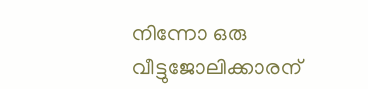നിന്നോ ഒരു വീട്ടുജോലിക്കാരന്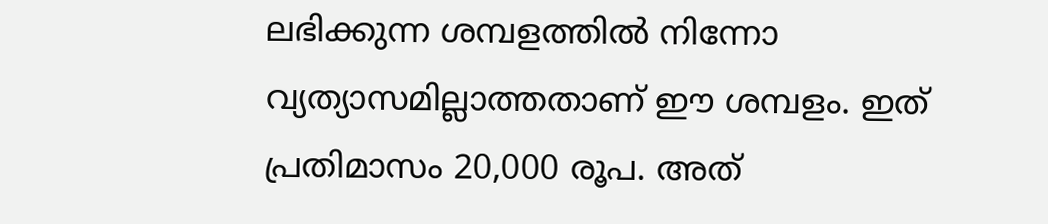ലഭിക്കുന്ന ശമ്പളത്തിൽ നിന്നോ വ്യത്യാസമില്ലാത്തതാണ് ഈ ശമ്പളം. ഇത് പ്രതിമാസം 20,000 രൂപ. അത്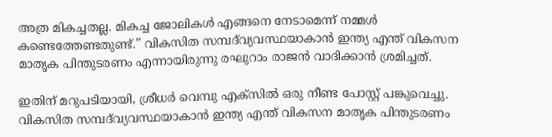അത്ര മികച്ചതല്ല. മികച്ച ജോലികൾ എങ്ങനെ നേടാമെന്ന് നമ്മൾ കണ്ടെത്തേണ്ടതുണ്ട്.” വികസിത സമ്പദ്‌വ്യവസ്ഥയാകാൻ ഇന്ത്യ എന്ത് വികസന മാതൃക പിന്തുടരണം എന്നായിരുന്നു രഘുറാം രാജന്‍ വാദിക്കാന്‍ ശ്രമിച്ചത്.

ഇതിന് മറുപടിയായി, ശ്രീധര്‍ വെമ്പു എക്സില്‍ ഒരു നീണ്ട പോസ്റ്റ് പങ്കുവെച്ചു. വികസിത സമ്പദ്‌വ്യവസ്ഥയാകാൻ ഇന്ത്യ എന്ത് വികസന മാതൃക പിന്തുടരണം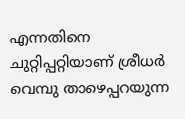എന്നതിനെ ചുറ്റിപ്പറ്റിയാണ് ശ്രീധര്‍ വെമ്പു താഴെപ്പറയുന്ന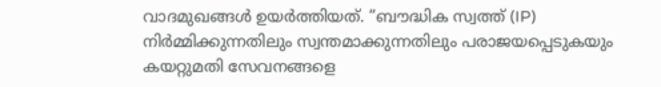വാദമുഖങ്ങള്‍ ഉയര്‍ത്തിയത്. “ബൗദ്ധിക സ്വത്ത് (IP) നിർമ്മിക്കുന്നതിലും സ്വന്തമാക്കുന്നതിലും പരാജയപ്പെടുകയും കയറ്റുമതി സേവനങ്ങളെ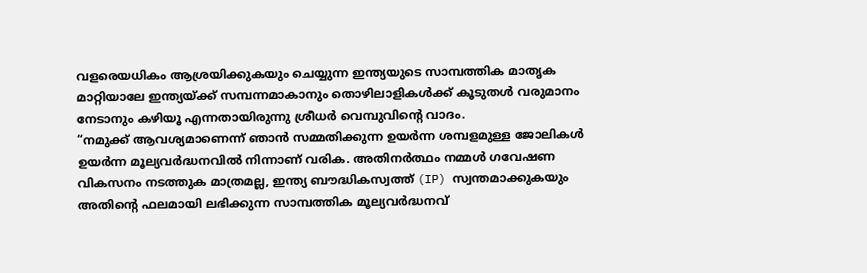വളരെയധികം ആശ്രയിക്കുകയും ചെയ്യുന്ന ഇന്ത്യയുടെ സാമ്പത്തിക മാതൃക മാറ്റിയാലേ ഇന്ത്യയ്‌ക്ക് സമ്പന്നമാകാനും തൊഴിലാളികള്‍ക്ക് കൂടുതള്‍ വരുമാനം നേടാനും കഴിയൂ എന്നതായിരുന്നു ശ്രീധര്‍ വെമ്പുവിന്റെ വാദം.
“നമുക്ക് ആവശ്യമാണെന്ന് ഞാൻ സമ്മതിക്കുന്ന ഉയർന്ന ശമ്പളമുള്ള ജോലികൾ ഉയർന്ന മൂല്യവർദ്ധനവിൽ നിന്നാണ് വരിക. അതിനർത്ഥം നമ്മൾ ഗവേഷണ വികസനം നടത്തുക മാത്രമല്ല, ഇന്ത്യ ബൗദ്ധികസ്വത്ത് (IP) സ്വന്തമാക്കുകയും അതിന്റെ ഫലമായി ലഭിക്കുന്ന സാമ്പത്തിക മൂല്യവർദ്ധനവ്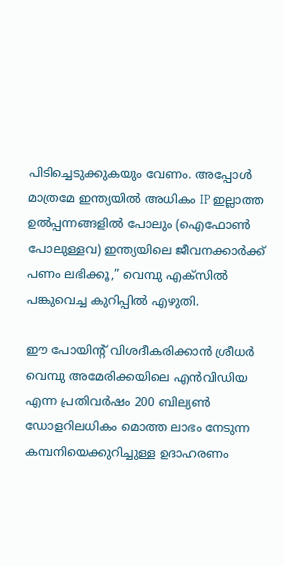പിടിച്ചെടുക്കുകയും വേണം. അപ്പോൾ മാത്രമേ ഇന്ത്യയിൽ അധികം IP ഇല്ലാത്ത ഉൽപ്പന്നങ്ങളിൽ പോലും (ഐഫോൺ പോലുള്ളവ) ഇന്ത്യയിലെ ജീവനക്കാര്‍ക്ക് പണം ലഭിക്കൂ,” വെമ്പു എക്സില്‍ പങ്കുവെച്ച കുറിപ്പില്‍ എഴുതി.

ഈ പോയിന്‍റ് വിശദീകരിക്കാന്‍ ശ്രീധര്‍ വെമ്പു അമേരിക്കയിലെ എൻവിഡിയ എന്ന പ്രതിവർഷം 200 ബില്യൺ ഡോളറിലധികം മൊത്ത ലാഭം നേടുന്ന കമ്പനിയെക്കുറിച്ചുള്ള ഉദാഹരണം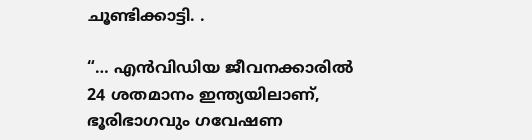ചൂണ്ടിക്കാട്ടി. .

“… എൻവിഡിയ ജീവനക്കാരിൽ 24 ശതമാനം ഇന്ത്യയിലാണ്, ഭൂരിഭാഗവും ഗവേഷണ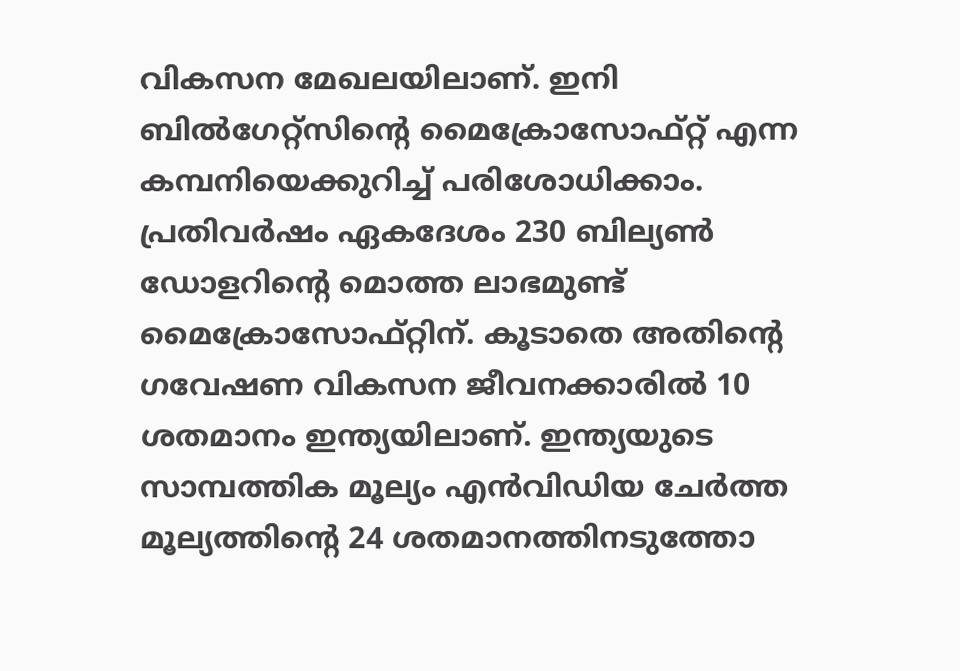വികസന മേഖലയിലാണ്. ഇനി ബില്‍ഗേറ്റ്സിന്റെ മൈക്രോസോഫ്റ്റ് എന്ന കമ്പനിയെക്കുറിച്ച് പരിശോധിക്കാം. പ്രതിവർഷം ഏകദേശം 230 ബില്യൺ ഡോളറിന്റെ മൊത്ത ലാഭമുണ്ട് മൈക്രോസോഫ്റ്റിന്. കൂടാതെ അതിന്റെ ഗവേഷണ വികസന ജീവനക്കാരിൽ 10 ശതമാനം ഇന്ത്യയിലാണ്. ഇന്ത്യയുടെ സാമ്പത്തിക മൂല്യം എൻവിഡിയ ചേർത്ത മൂല്യത്തിന്റെ 24 ശതമാനത്തിനടുത്തോ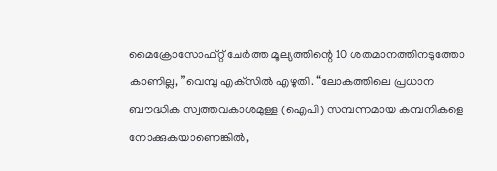മൈക്രോസോഫ്റ്റ് ചേർത്ത മൂല്യത്തിന്റെ 10 ശതമാനത്തിനടുത്തോ കാണില്ല, ”വെമ്പു എക്‌സിൽ എഴുതി. “ലോകത്തിലെ പ്രധാന ബൗദ്ധിക സ്വത്തവകാശമുള്ള (ഐപി) സമ്പന്നമായ കമ്പനികളെ നോക്കുകയാണെങ്കിൽ,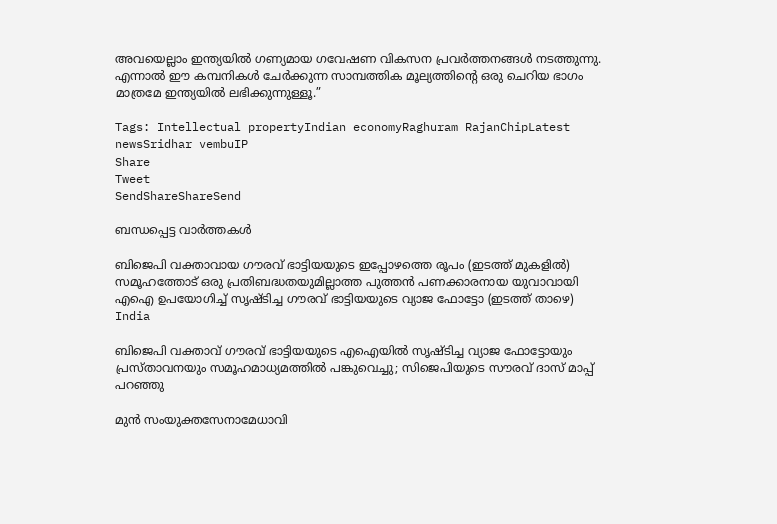അവയെല്ലാം ഇന്ത്യയിൽ ഗണ്യമായ ഗവേഷണ വികസന പ്രവർത്തനങ്ങൾ നടത്തുന്നു. എന്നാൽ ഈ കമ്പനികൾ ചേർക്കുന്ന സാമ്പത്തിക മൂല്യത്തിന്റെ ഒരു ചെറിയ ഭാഗം മാത്രമേ ഇന്ത്യയിൽ ലഭിക്കുന്നുള്ളൂ.”

Tags: Intellectual propertyIndian economyRaghuram RajanChipLatest newsSridhar vembuIP
Share
Tweet
SendShareShareSend

ബന്ധപ്പെട്ട വാര്‍ത്തകള്‍

ബിജെപി വക്താവായ ഗൗരവ് ഭാട്ടിയയുടെ ഇപ്പോഴത്തെ രൂപം (ഇടത്ത് മുകളില്‍) സമൂഹത്തോട് ഒരു പ്രതിബദ്ധതയുമില്ലാത്ത പുത്തന്‍ പണക്കാരനായ യുവാവായി എഐ ഉപയോഗിച്ച് സൃഷ്ടിച്ച ഗൗരവ് ഭാട്ടിയയുടെ വ്യാജ ഫോട്ടോ (ഇടത്ത് താഴെ)
India

ബിജെപി വക്താവ് ഗൗരവ് ഭാട്ടിയയുടെ എഐയില്‍ സൃഷ്ടിച്ച വ്യാജ ഫോട്ടോയും പ്രസ്താവനയും സമൂഹമാധ്യമത്തില്‍ പങ്കുവെച്ചു; സിജെപിയുടെ സൗരവ് ദാസ് മാപ്പ് പറഞ്ഞു

മുന്‍ സംയുക്തസേനാമേധാവി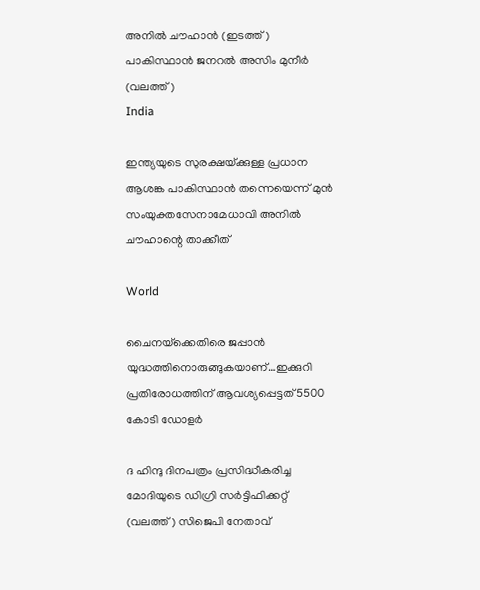അനില്‍ ചൗഹാന്‍ (ഇടത്ത്) പാകിസ്ഥാന്‍ ജനറല്‍ അസിം മുനീര്‍ (വലത്ത്)
India

ഇന്ത്യയുടെ സുരക്ഷയ്‌ക്കുള്ള പ്രധാന ആശങ്ക പാകിസ്ഥാൻ തന്നെയെന്ന് മുൻ സംയുക്തസേനാമേധാവി അനിൽ ചൗഹാന്റെ താക്കീത്

World

ചൈനയ്‌ക്കെതിരെ ജപ്പാ‍ന്‍ യുദ്ധത്തിനൊരുങ്ങുകയാണ്…ഇക്കുറി പ്രതിരോധത്തിന് ആവശ്യപ്പെട്ടത് 5500 കോടി ഡോളര്‍

ദ ഹിന്ദു ദിനപത്രം പ്രസിദ്ധീകരിച്ച മോദിയുടെ ഡിഗ്രി സര്‍ട്ടിഫിക്കറ്റ് (വലത്ത്) സിജെപി നേതാവ്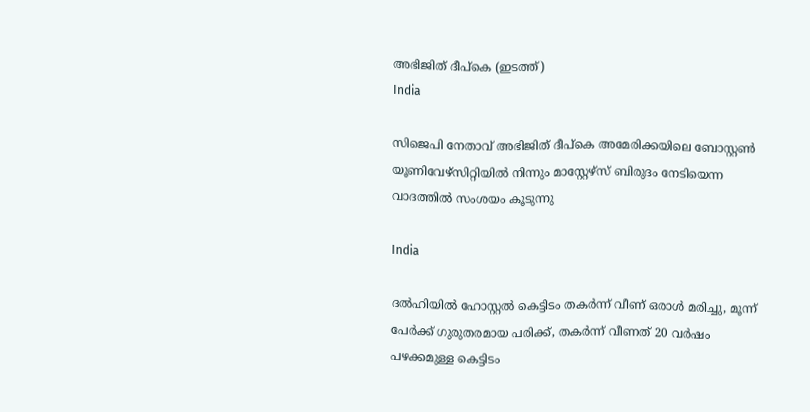അഭിജിത് ദീപ്കെ (ഇടത്ത്)
India

സിജെപി നേതാവ് അഭിജിത് ദീപ്കെ അമേരിക്കയിലെ ബോസ്റ്റണ്‍ യൂണിവേഴ്സിറ്റിയില്‍ നിന്നും മാസ്റ്റേഴ്സ് ബിരുദം നേടിയെന്ന വാദത്തില്‍ സംശയം കൂടുന്നു

India

ദല്‍ഹിയില്‍ ഹോസ്റ്റല്‍ കെട്ടിടം തകര്‍ന്ന് വീണ് ഒരാള്‍ മരിച്ചു, മൂന്ന് പേര്‍ക്ക് ഗുരുതരമായ പരിക്ക്, തകര്‍ന്ന് വീണത് 20 വര്‍ഷം പഴക്കമുള്ള കെട്ടിടം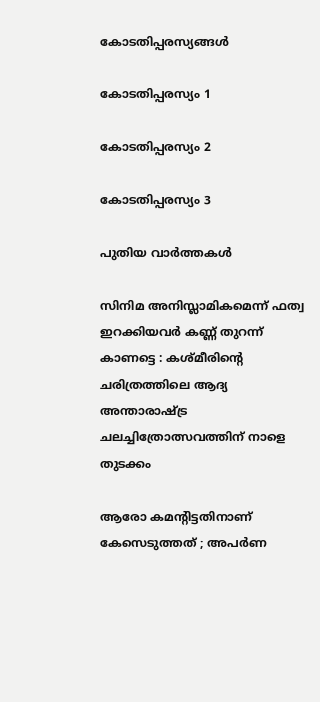കോടതിപ്പരസ്യങ്ങള്‍

കോടതിപ്പരസ്യം 1

കോടതിപ്പരസ്യം 2

കോടതിപ്പരസ്യം 3

പുതിയ വാര്‍ത്തകള്‍

സിനിമ അനിസ്ലാമികമെന്ന് ഫത്വ ഇറക്കിയവർ കണ്ണ് തുറന്ന് കാണട്ടെ : കശ്മീരിന്റെ ചരിത്രത്തിലെ ആദ്യ അന്താരാഷ്‌ട്ര ചലച്ചിത്രോത്സവത്തിന് നാളെ തുടക്കം

ആരോ കമന്റിട്ടതിനാണ് കേസെടുത്തത് ; അപര്‍ണ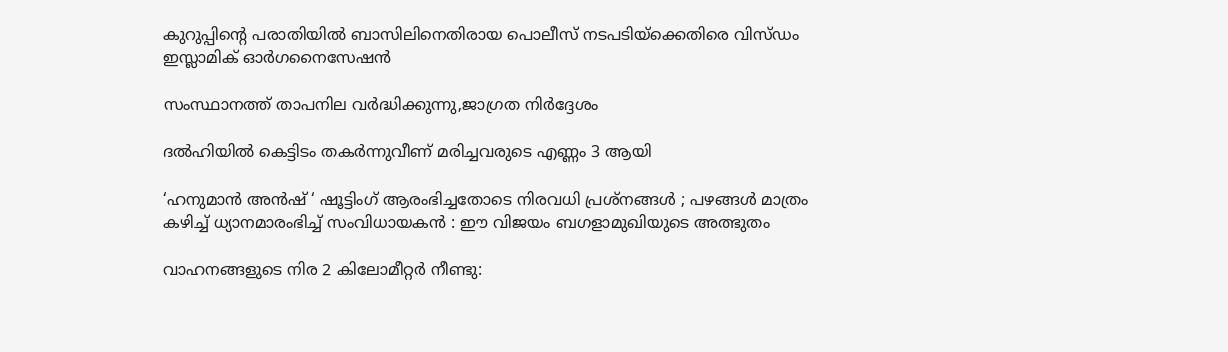കുറുപ്പിന്റെ പരാതിയില്‍ ബാസിലിനെതിരായ പൊലീസ് നടപടിയ്‌ക്കെതിരെ വിസ്ഡം ഇസ്ലാമിക് ഓര്‍ഗനൈസേഷന്‍

സംസ്ഥാനത്ത് താപനില വര്‍ദ്ധിക്കുന്നു,ജാഗ്രത നിര്‍ദ്ദേശം

ദല്‍ഹിയില്‍ കെട്ടിടം തകര്‍ന്നുവീണ് മരിച്ചവരുടെ എണ്ണം 3 ആയി

‘ഹനുമാൻ അൻഷ് ‘ ഷൂട്ടിംഗ് ആരംഭിച്ചതോടെ നിരവധി പ്രശ്നങ്ങൾ ; പഴങ്ങൾ മാത്രം കഴിച്ച് ധ്യാനമാരംഭിച്ച് സംവിധായകൻ : ഈ വിജയം ബഗളാമുഖിയുടെ അത്ഭുതം

വാഹനങ്ങളുടെ നിര 2 കിലോമീറ്റര്‍ നീണ്ടു: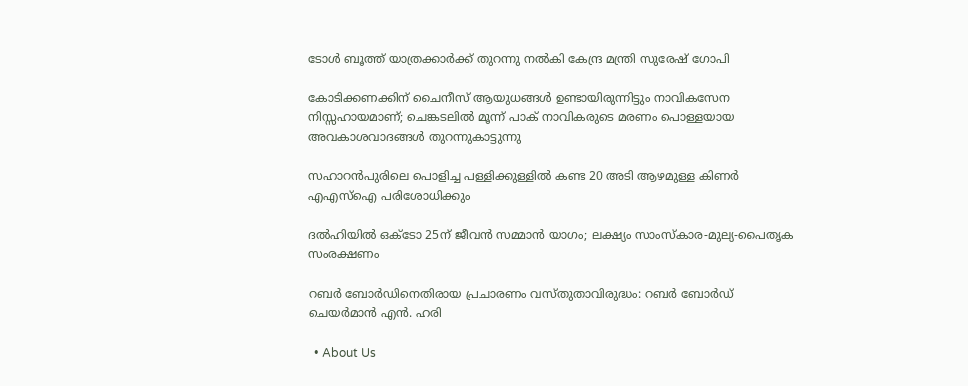ടോള്‍ ബൂത്ത് യാത്രക്കാര്‍ക്ക് തുറന്നു നല്‍കി കേന്ദ്ര മന്ത്രി സുരേഷ് ഗോപി

കോടിക്കണക്കിന് ചൈനീസ് ആയുധങ്ങൾ ഉണ്ടായിരുന്നിട്ടും നാവികസേന നിസ്സഹായമാണ്; ചെങ്കടലിൽ മൂന്ന് പാക് നാവികരുടെ മരണം പൊള്ളയായ അവകാശവാദങ്ങൾ തുറന്നുകാട്ടുന്നു

സഹാറൻപുരിലെ പൊളിച്ച പള്ളിക്കുള്ളിൽ കണ്ട 20 അടി ആഴമുള്ള കിണർ എഎസ്‌ഐ പരിശോധിക്കും

ദൽഹിയിൽ ഒക്‌ടോ 25ന് ജീവൻ സമ്മാൻ യാഗം; ലക്ഷ്യം സാംസ്‌കാര-മുല്യ-പൈതൃക സംരക്ഷണം

റബർ ബോർഡിനെതിരായ പ്രചാരണം വസ്തുതാവിരുദ്ധം: റബർ ബോർഡ് ചെയർമാൻ എൻ. ഹരി

  • About Us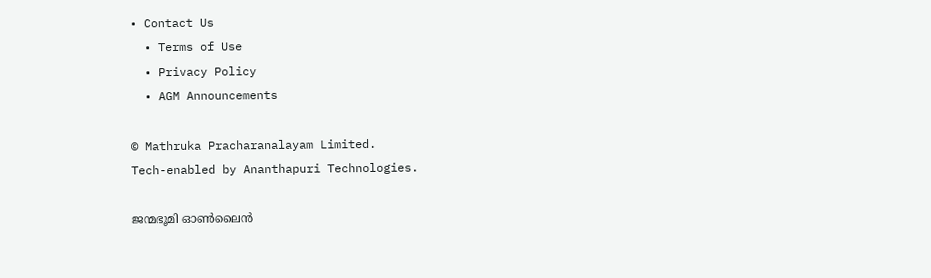• Contact Us
  • Terms of Use
  • Privacy Policy
  • AGM Announcements

© Mathruka Pracharanalayam Limited.
Tech-enabled by Ananthapuri Technologies.

ജന്മഭൂമി ഓണ്‍ലൈന്‍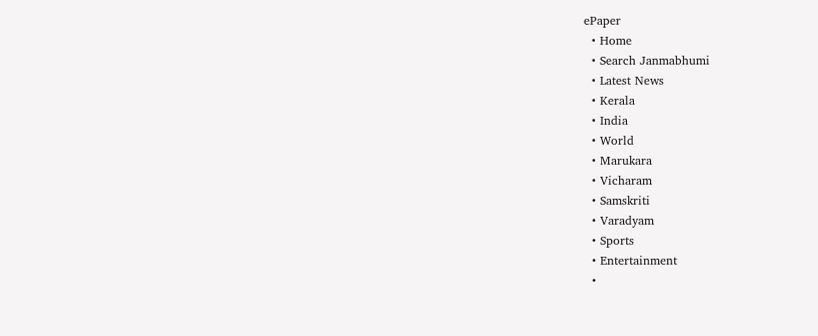ePaper
  • Home
  • Search Janmabhumi
  • Latest News
  • Kerala
  • India
  • World
  • Marukara
  • Vicharam
  • Samskriti
  • Varadyam
  • Sports
  • Entertainment
  •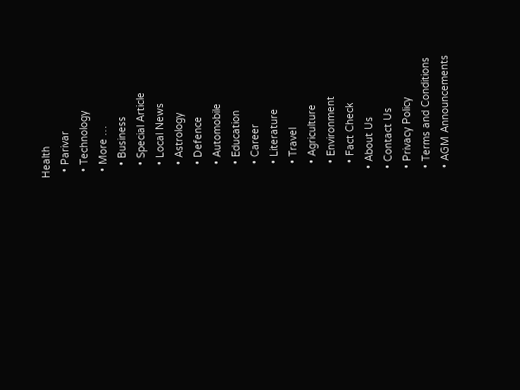Health
  • Parivar
  • Technology
  • More …
    • Business
    • Special Article
    • Local News
    • Astrology
    • Defence
    • Automobile
    • Education
    • Career
    • Literature
    • Travel
    • Agriculture
    • Environment
    • Fact Check
  • About Us
  • Contact Us
  • Privacy Policy
  • Terms and Conditions
  • AGM Announcements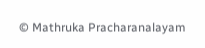© Mathruka Pracharanalayam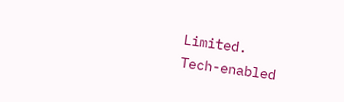Limited.
Tech-enabled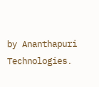by Ananthapuri Technologies.